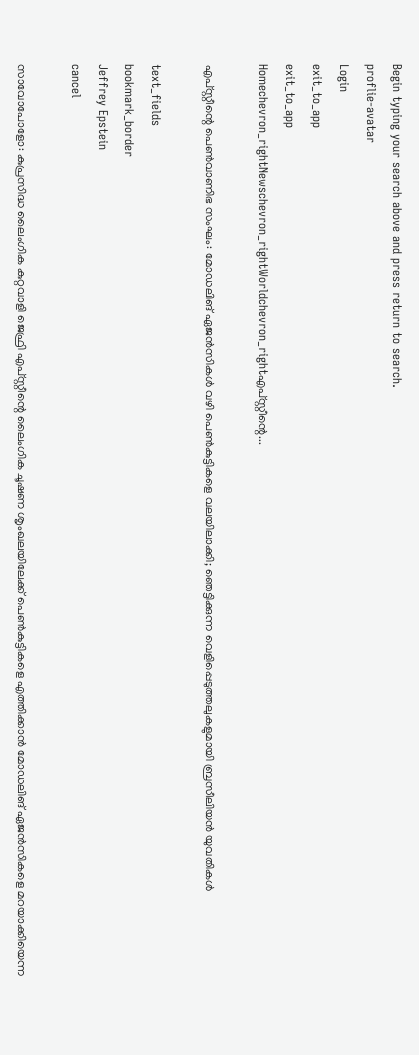Begin typing your search above and press return to search.
proflie-avatar
Login
exit_to_app
exit_to_app
Homechevron_rightNewschevron_rightWorldchevron_rightഎപ്‌സ്റ്റീന്റെ...

എപ്‌സ്റ്റീന്റെ പെൺവാണിഭ സംഘം: മോഡലിങ് ഏജൻസികൾ വഴി പെൺകുട്ടികളെ വലയിലാക്കി; ഞെട്ടിക്കുന്ന വെളിപ്പെടുത്തലുകളുമായി ബ്രസീലിയൻ യുവതികൾ

text_fields
bookmark_border
Jeffrey Epstein
cancel

സാവോപോളോ: കുപ്രസിദ്ധ ലൈംഗിക കുറ്റവാളി ജെഫ്രി എപ്‌സ്റ്റീന്റെ ലൈംഗിക ചൂഷണ ശൃംഖലയിലേക്ക് പെൺകുട്ടികളെ എത്തിക്കാൻ മോഡലിങ് ഏജൻസികളെ മറയാക്കിയെന്ന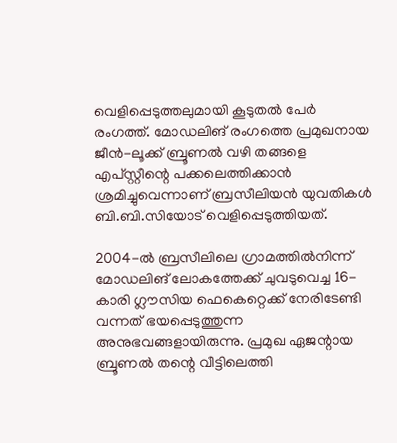വെളിപ്പെടുത്തലുമായി കൂടുതൽ പേർ രംഗത്ത്. മോഡലിങ് രംഗത്തെ പ്രമുഖനായ ജീൻ-ലൂക്ക് ബ്രൂണൽ വഴി തങ്ങളെ എപ്‌സ്റ്റീന്റെ പക്കലെത്തിക്കാൻ ശ്രമിച്ചുവെന്നാണ് ബ്രസീലിയൻ യുവതികൾ ബി.ബി.സിയോട് വെളിപ്പെടുത്തിയത്.

2004-ൽ ബ്രസീലിലെ ഗ്രാമത്തിൽനിന്ന് മോഡലിങ് ലോകത്തേക്ക് ചുവടുവെച്ച 16-കാരി ഗ്ലൗസിയ ഫെകെറ്റെക്ക് നേരിടേണ്ടി വന്നത് ഭയപ്പെടുത്തുന്ന അനുഭവങ്ങളായിരുന്നു. പ്രമുഖ ഏജന്റായ ബ്രൂണൽ തന്റെ വീട്ടിലെത്തി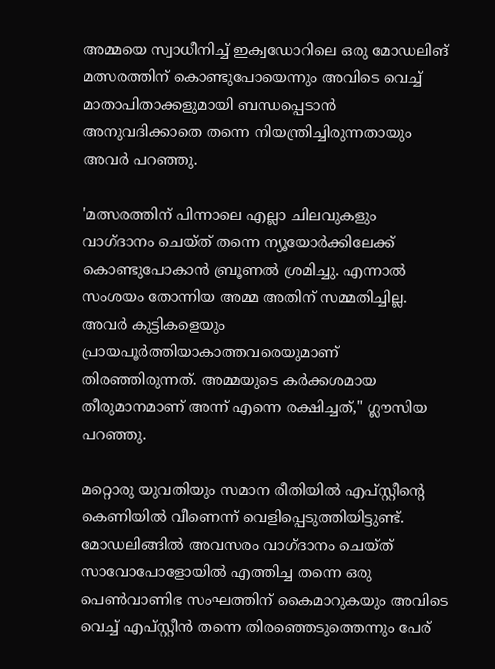അമ്മയെ സ്വാധീനിച്ച് ഇക്വഡോറിലെ ഒരു മോഡലിങ് മത്സരത്തിന് കൊണ്ടുപോയെന്നും അവിടെ വെച്ച് മാതാപിതാക്കളുമായി ബന്ധപ്പെടാൻ അനുവദിക്കാതെ തന്നെ നിയന്ത്രിച്ചിരുന്നതായും അവർ പറഞ്ഞു.

'മത്സരത്തിന് പിന്നാലെ എല്ലാ ചിലവുകളും വാഗ്ദാനം ചെയ്ത് തന്നെ ന്യൂയോർക്കിലേക്ക് കൊണ്ടുപോകാൻ ബ്രൂണൽ ശ്രമിച്ചു. എന്നാൽ സംശയം തോന്നിയ അമ്മ അതിന് സമ്മതിച്ചില്ല. അവർ കുട്ടികളെയും പ്രായപൂർത്തിയാകാത്തവരെയുമാണ് തിരഞ്ഞിരുന്നത്. അമ്മയുടെ കർക്കശമായ തീരുമാനമാണ് അന്ന് എന്നെ രക്ഷിച്ചത്," ഗ്ലൗസിയ പറഞ്ഞു.

മറ്റൊരു യുവതിയും സമാന രീതിയിൽ എപ്‌സ്റ്റീന്റെ കെണിയിൽ വീണെന്ന് വെളിപ്പെടുത്തിയിട്ടുണ്ട്. മോഡലിങ്ങിൽ അവസരം വാഗ്ദാനം ചെയ്ത് സാവോപോളോയിൽ എത്തിച്ച തന്നെ ഒരു പെൺവാണിഭ സംഘത്തിന് കൈമാറുകയും അവിടെ വെച്ച് എപ്‌സ്റ്റീൻ തന്നെ തിരഞ്ഞെടുത്തെന്നും പേര്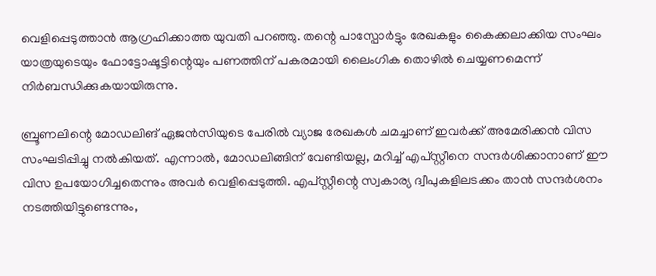വെളിപ്പെടുത്താൻ ആഗ്രഹിക്കാത്ത യുവതി പറഞ്ഞു. തന്റെ പാസ്പോർട്ടും രേഖകളും കൈക്കലാക്കിയ സംഘം യാത്രയുടെയും ഫോട്ടോഷൂട്ടിന്റെയും പണത്തിന് പകരമായി ലൈംഗിക തൊഴിൽ ചെയ്യണമെന്ന് നിർബന്ധിക്കുകയായിരുന്നു.

ബ്രൂണലിന്റെ മോഡലിങ് ഏജൻസിയുടെ പേരിൽ വ്യാജ രേഖകൾ ചമച്ചാണ് ഇവർക്ക് അമേരിക്കൻ വിസ സംഘടിപ്പിച്ചു നൽകിയത്. എന്നാൽ, മോഡലിങ്ങിന് വേണ്ടിയല്ല, മറിച്ച് എപ്‌സ്റ്റീനെ സന്ദർശിക്കാനാണ് ഈ വിസ ഉപയോഗിച്ചതെന്നും അവർ വെളിപ്പെടുത്തി. എപ്‌സ്റ്റീന്റെ സ്വകാര്യ ദ്വീപുകളിലടക്കം താൻ സന്ദർശനം നടത്തിയിട്ടുണ്ടെന്നും,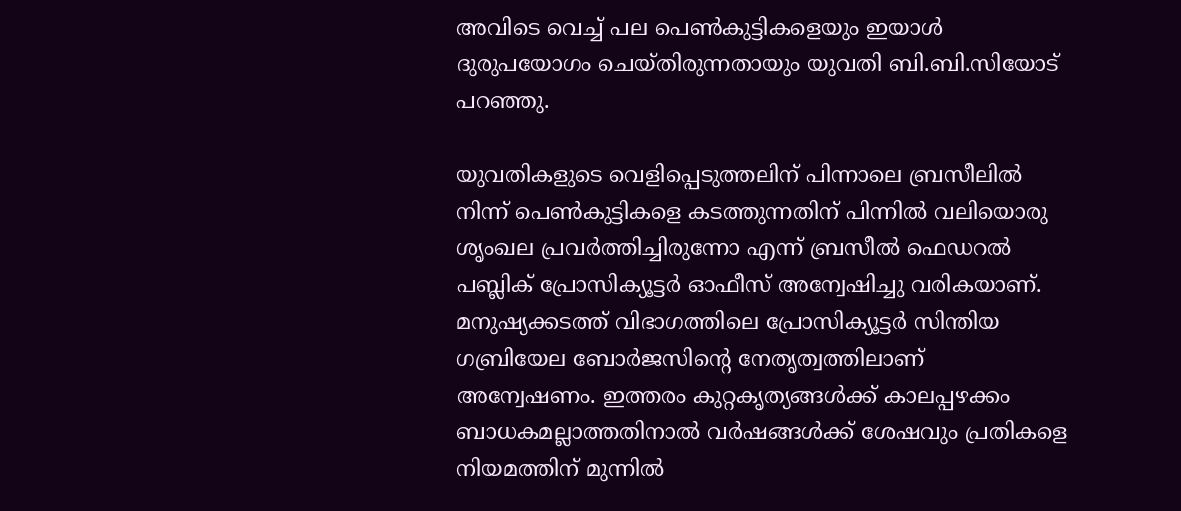അവിടെ വെച്ച് പല പെൺകുട്ടികളെയും ഇയാൾ ദുരുപയോഗം ചെയ്തിരുന്നതായും യുവതി ബി.ബി.സിയോട് പറഞ്ഞു.

യുവതികളുടെ വെളിപ്പെടുത്തലിന് പിന്നാലെ ബ്രസീലിൽ നിന്ന് പെൺകുട്ടികളെ കടത്തുന്നതിന് പിന്നിൽ വലിയൊരു ശൃംഖല പ്രവർത്തിച്ചിരുന്നോ എന്ന് ബ്രസീൽ ഫെഡറൽ പബ്ലിക് പ്രോസിക്യൂട്ടർ ഓഫീസ് അന്വേഷിച്ചു വരികയാണ്. മനുഷ്യക്കടത്ത് വിഭാഗത്തിലെ പ്രോസിക്യൂട്ടർ സിന്തിയ ഗബ്രിയേല ബോർജസിന്റെ നേതൃത്വത്തിലാണ് അന്വേഷണം. ഇത്തരം കുറ്റകൃത്യങ്ങൾക്ക് കാലപ്പഴക്കം ബാധകമല്ലാത്തതിനാൽ വർഷങ്ങൾക്ക് ശേഷവും പ്രതികളെ നിയമത്തിന് മുന്നിൽ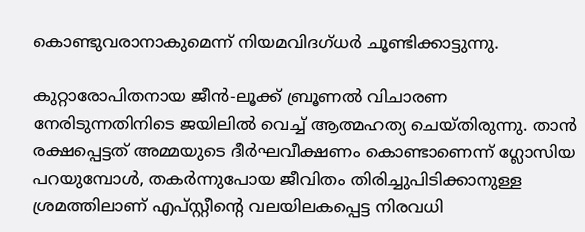കൊണ്ടുവരാനാകുമെന്ന് നിയമവിദഗ്ധർ ചൂണ്ടിക്കാട്ടുന്നു.

കുറ്റാരോപിതനായ ജീൻ-ലൂക്ക് ബ്രൂണൽ വിചാരണ നേരിടുന്നതിനിടെ ജയിലിൽ വെച്ച് ആത്മഹത്യ ചെയ്തിരുന്നു. താൻ രക്ഷപ്പെട്ടത് അമ്മയുടെ ദീർഘവീക്ഷണം കൊണ്ടാണെന്ന് ഗ്ലോസിയ പറയുമ്പോൾ, തകർന്നുപോയ ജീവിതം തിരിച്ചുപിടിക്കാനുള്ള ശ്രമത്തിലാണ് എപ്സ്റ്റീന്റെ വലയിലകപ്പെട്ട നിരവധി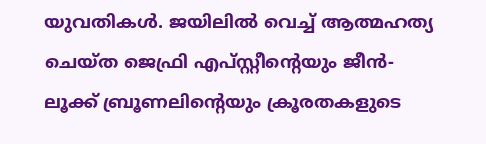യുവതികൾ. ജയിലിൽ വെച്ച് ആത്മഹത്യ ചെയ്ത ജെഫ്രി എപ്‌സ്റ്റീന്റെയും ജീൻ-ലൂക്ക് ബ്രൂണലിന്റെയും ക്രൂരതകളുടെ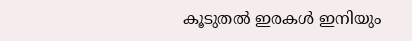കൂടുതൽ ഇരകൾ ഇനിയും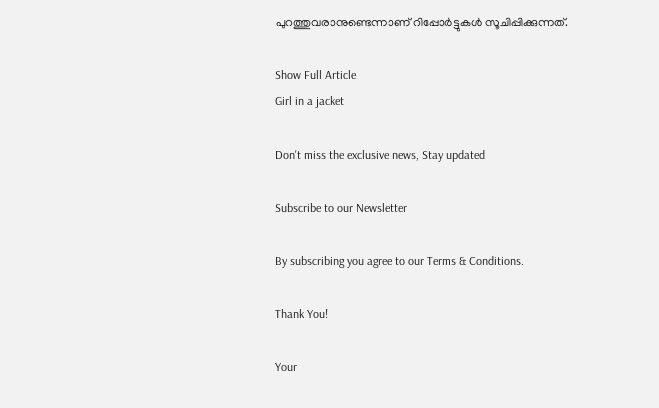പുറത്തുവരാനുണ്ടെന്നാണ് റിപ്പോർട്ടുകൾ സൂചിപ്പിക്കുന്നത്.

Show Full Article
Girl in a jacket

Don't miss the exclusive news, Stay updated

Subscribe to our Newsletter

By subscribing you agree to our Terms & Conditions.

Thank You!

Your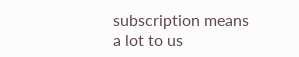subscription means a lot to us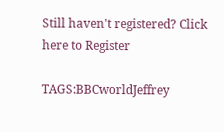Still haven't registered? Click here to Register

TAGS:BBCworldJeffrey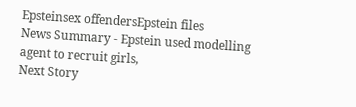Epsteinsex offendersEpstein files
News Summary - Epstein used modelling agent to recruit girls,
Next Story